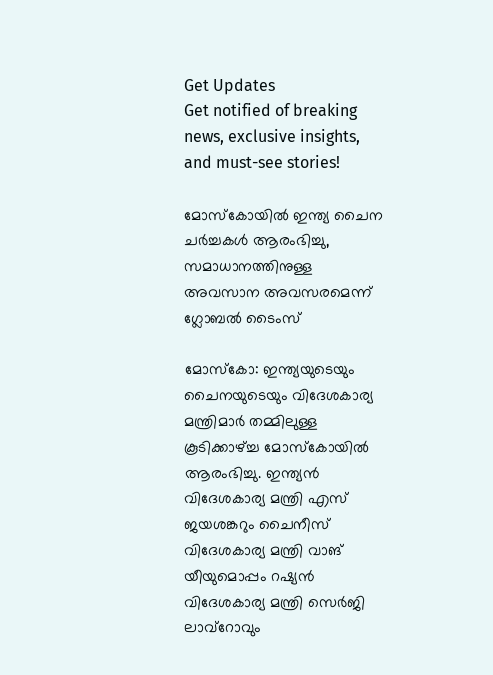Get Updates
Get notified of breaking news, exclusive insights, and must-see stories!

മോസ്‌കോയില്‍ ഇന്ത്യ ചൈന ചര്‍ച്ചകള്‍ ആരംഭിച്ചു, സമാധാനത്തിനുള്ള അവസാന അവസരമെന്ന് ഗ്ലോബല്‍ ടൈംസ്

മോസ്‌കോ: ഇന്ത്യയുടെയും ചൈനയുടെയും വിദേശകാര്യ മന്ത്രിമാര്‍ തമ്മിലുള്ള കൂടിക്കാഴ്ച്ച മോസ്‌കോയില്‍ ആരംഭിച്ചു. ഇന്ത്യന്‍ വിദേശകാര്യ മന്ത്രി എസ് ജയശങ്കറും ചൈനീസ് വിദേശകാര്യ മന്ത്രി വാങ് യീയുമൊപ്പം റഷ്യന്‍ വിദേശകാര്യ മന്ത്രി സെര്‍ജി ലാവ്‌റോവും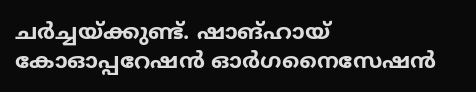ചര്‍ച്ചയ്ക്കുണ്ട്. ഷാങ്ഹായ് കോഓപ്പറേഷന്‍ ഓര്‍ഗനൈസേഷന്‍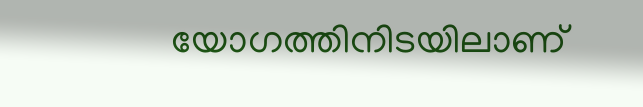യോഗത്തിനിടയിലാണ്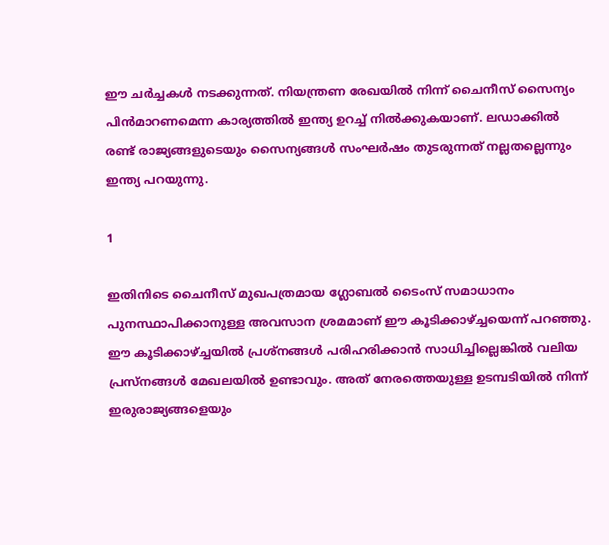ഈ ചര്‍ച്ചകള്‍ നടക്കുന്നത്. നിയന്ത്രണ രേഖയില്‍ നിന്ന് ചൈനീസ് സൈന്യം പിന്‍മാറണമെന്ന കാര്യത്തില്‍ ഇന്ത്യ ഉറച്ച് നില്‍ക്കുകയാണ്. ലഡാക്കില്‍ രണ്ട് രാജ്യങ്ങളുടെയും സൈന്യങ്ങള്‍ സംഘര്‍ഷം തുടരുന്നത് നല്ലതല്ലെന്നും ഇന്ത്യ പറയുന്നു.

1

ഇതിനിടെ ചൈനീസ് മുഖപത്രമായ ഗ്ലോബല്‍ ടൈംസ് സമാധാനം പുനസ്ഥാപിക്കാനുള്ള അവസാന ശ്രമമാണ് ഈ കൂടിക്കാഴ്ച്ചയെന്ന് പറഞ്ഞു. ഈ കൂടിക്കാഴ്ച്ചയില്‍ പ്രശ്‌നങ്ങള്‍ പരിഹരിക്കാന്‍ സാധിച്ചില്ലെങ്കില്‍ വലിയ പ്രസ്‌നങ്ങള്‍ മേഖലയില്‍ ഉണ്ടാവും. അത് നേരത്തെയുള്ള ഉടമ്പടിയില്‍ നിന്ന് ഇരുരാജ്യങ്ങളെയും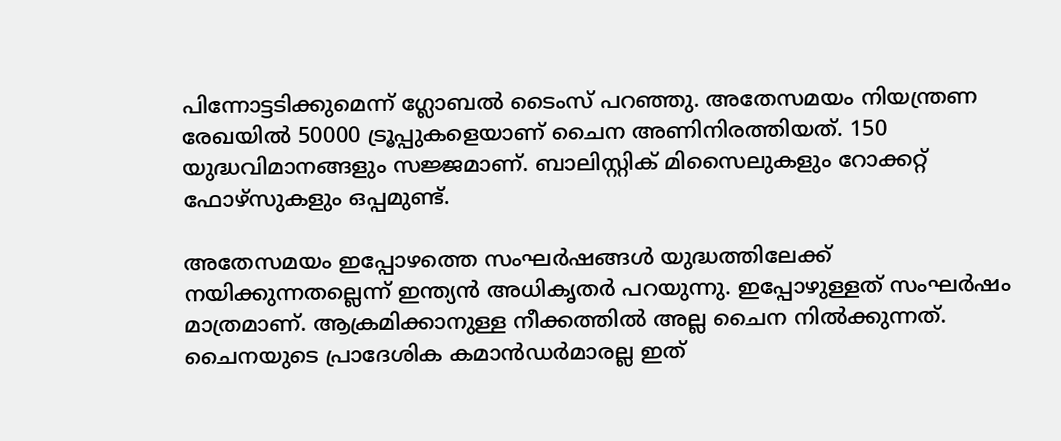പിന്നോട്ടടിക്കുമെന്ന് ഗ്ലോബല്‍ ടൈംസ് പറഞ്ഞു. അതേസമയം നിയന്ത്രണ രേഖയില്‍ 50000 ട്രൂപ്പുകളെയാണ് ചൈന അണിനിരത്തിയത്. 150 യുദ്ധവിമാനങ്ങളും സജ്ജമാണ്. ബാലിസ്റ്റിക് മിസൈലുകളും റോക്കറ്റ് ഫോഴ്‌സുകളും ഒപ്പമുണ്ട്.

അതേസമയം ഇപ്പോഴത്തെ സംഘര്‍ഷങ്ങള്‍ യുദ്ധത്തിലേക്ക് നയിക്കുന്നതല്ലെന്ന് ഇന്ത്യന്‍ അധികൃതര്‍ പറയുന്നു. ഇപ്പോഴുള്ളത് സംഘര്‍ഷം മാത്രമാണ്. ആക്രമിക്കാനുള്ള നീക്കത്തില്‍ അല്ല ചൈന നില്‍ക്കുന്നത്. ചൈനയുടെ പ്രാദേശിക കമാന്‍ഡര്‍മാരല്ല ഇത്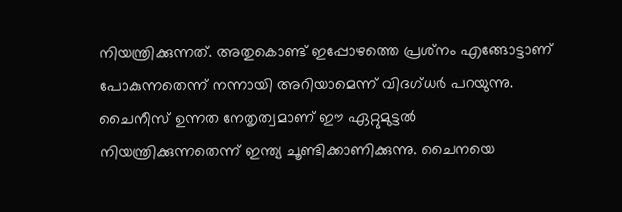നിയന്ത്രിക്കുന്നത്. അതുകൊണ്ട് ഇപ്പോഴത്തെ പ്രശ്‌നം എങ്ങോട്ടാണ് പോകുന്നതെന്ന് നന്നായി അറിയാമെന്ന് വിദഗ്ധര്‍ പറയുന്നു. ചൈനീസ് ഉന്നത നേതൃത്വമാണ് ഈ ഏറ്റുമുട്ടല്‍ നിയന്ത്രിക്കുന്നതെന്ന് ഇന്ത്യ ചൂണ്ടിക്കാണിക്കുന്നു. ചൈനയെ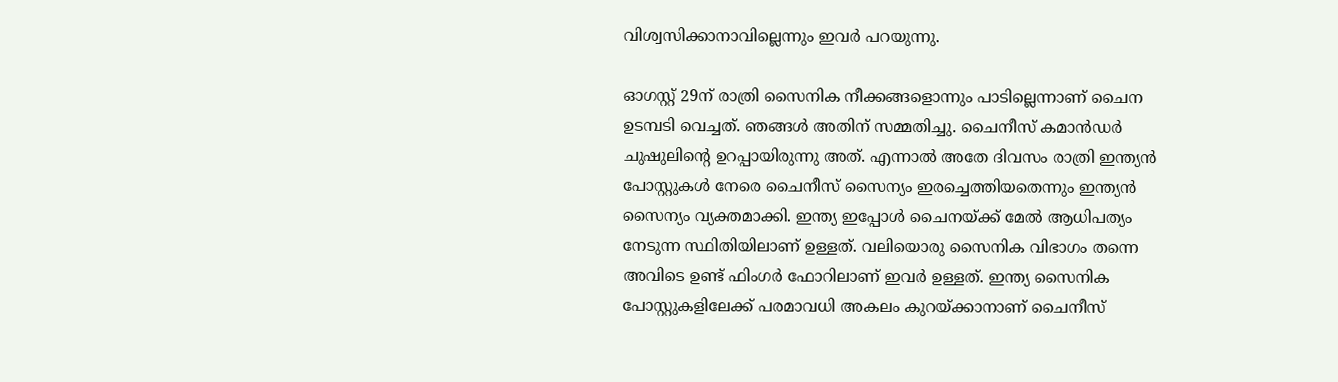വിശ്വസിക്കാനാവില്ലെന്നും ഇവര്‍ പറയുന്നു.

ഓഗസ്റ്റ് 29ന് രാത്രി സൈനിക നീക്കങ്ങളൊന്നും പാടില്ലെന്നാണ് ചൈന ഉടമ്പടി വെച്ചത്. ഞങ്ങള്‍ അതിന് സമ്മതിച്ചു. ചൈനീസ് കമാന്‍ഡര്‍ ചുഷുലിന്റെ ഉറപ്പായിരുന്നു അത്. എന്നാല്‍ അതേ ദിവസം രാത്രി ഇന്ത്യന്‍ പോസ്റ്റുകള്‍ നേരെ ചൈനീസ് സൈന്യം ഇരച്ചെത്തിയതെന്നും ഇന്ത്യന്‍ സൈന്യം വ്യക്തമാക്കി. ഇന്ത്യ ഇപ്പോള്‍ ചൈനയ്ക്ക് മേല്‍ ആധിപത്യം നേടുന്ന സ്ഥിതിയിലാണ് ഉള്ളത്. വലിയൊരു സൈനിക വിഭാഗം തന്നെ അവിടെ ഉണ്ട് ഫിംഗര്‍ ഫോറിലാണ് ഇവര്‍ ഉള്ളത്. ഇന്ത്യ സൈനിക പോസ്റ്റുകളിലേക്ക് പരമാവധി അകലം കുറയ്ക്കാനാണ് ചൈനീസ്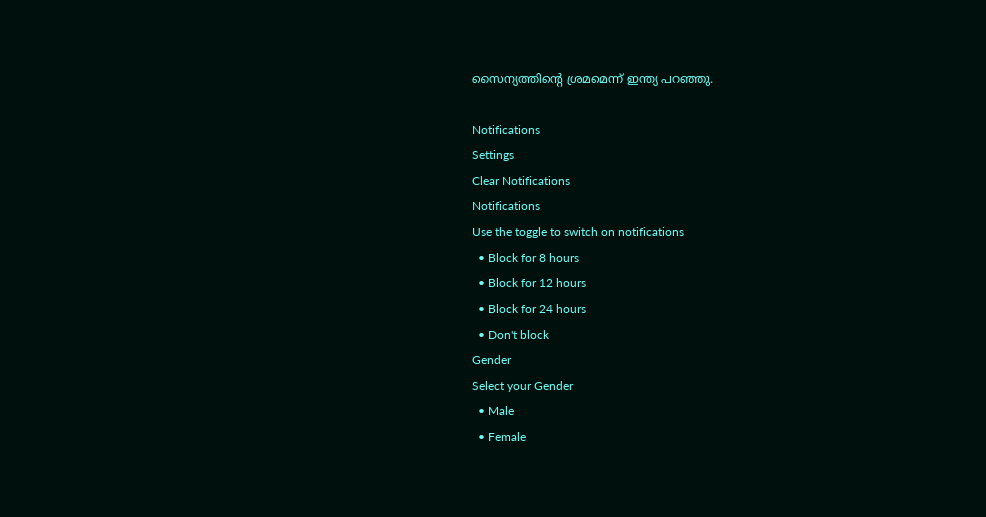സൈന്യത്തിന്റെ ശ്രമമെന്ന് ഇന്ത്യ പറഞ്ഞു.

Notifications
Settings
Clear Notifications
Notifications
Use the toggle to switch on notifications
  • Block for 8 hours
  • Block for 12 hours
  • Block for 24 hours
  • Don't block
Gender
Select your Gender
  • Male
  • Female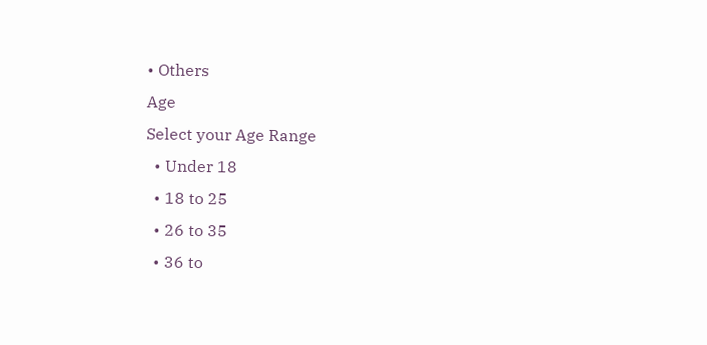• Others
Age
Select your Age Range
  • Under 18
  • 18 to 25
  • 26 to 35
  • 36 to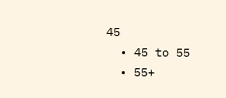45
  • 45 to 55
  • 55+